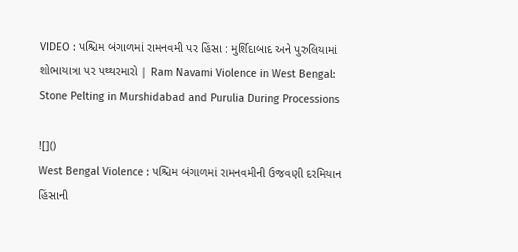VIDEO : પશ્ચિમ બંગાળમાં રામનવમી પર હિંસા : મુર્શિદાબાદ અને પુરુલિયામાં શોભાયાત્રા પર પથ્થરમારો | Ram Navami Violence in West Bengal: Stone Pelting in Murshidabad and Purulia During Processions

![]()
West Bengal Violence : પશ્ચિમ બંગાળમાં રામનવમીની ઉજવણી દરમિયાન હિંસાની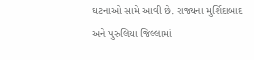ઘટનાઓ સામે આવી છે. રાજ્યના મુર્શિદાબાદ અને પુરુલિયા જિલ્લામાં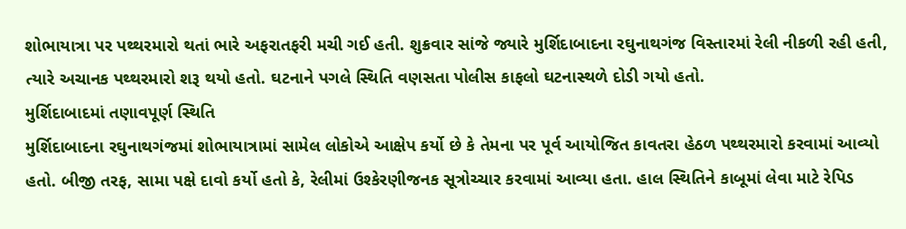શોભાયાત્રા પર પથ્થરમારો થતાં ભારે અફરાતફરી મચી ગઈ હતી. શુક્રવાર સાંજે જ્યારે મુર્શિદાબાદના રઘુનાથગંજ વિસ્તારમાં રેલી નીકળી રહી હતી, ત્યારે અચાનક પથ્થરમારો શરૂ થયો હતો. ઘટનાને પગલે સ્થિતિ વણસતા પોલીસ કાફલો ઘટનાસ્થળે દોડી ગયો હતો.
મુર્શિદાબાદમાં તણાવપૂર્ણ સ્થિતિ
મુર્શિદાબાદના રઘુનાથગંજમાં શોભાયાત્રામાં સામેલ લોકોએ આક્ષેપ કર્યો છે કે તેમના પર પૂર્વ આયોજિત કાવતરા હેઠળ પથ્થરમારો કરવામાં આવ્યો હતો. બીજી તરફ, સામા પક્ષે દાવો કર્યો હતો કે, રેલીમાં ઉશ્કેરણીજનક સૂત્રોચ્ચાર કરવામાં આવ્યા હતા. હાલ સ્થિતિને કાબૂમાં લેવા માટે રેપિડ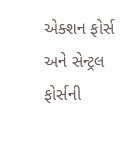એક્શન ફોર્સ અને સેન્ટ્રલ ફોર્સની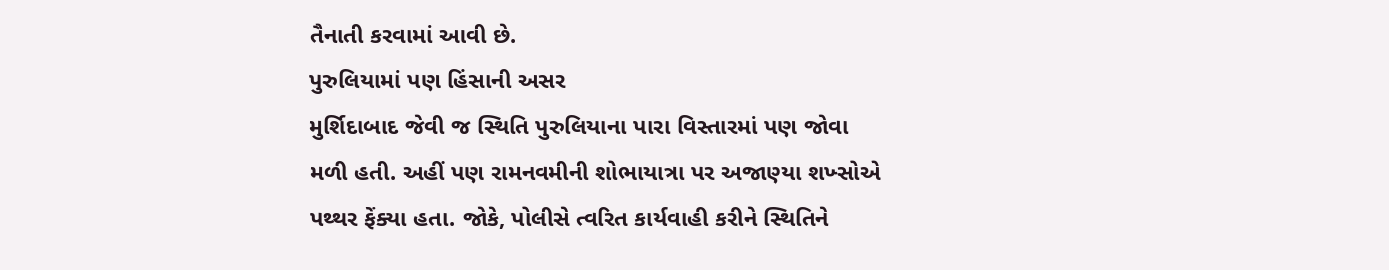તૈનાતી કરવામાં આવી છે.
પુરુલિયામાં પણ હિંસાની અસર
મુર્શિદાબાદ જેવી જ સ્થિતિ પુરુલિયાના પારા વિસ્તારમાં પણ જોવા મળી હતી. અહીં પણ રામનવમીની શોભાયાત્રા પર અજાણ્યા શખ્સોએ પથ્થર ફેંક્યા હતા. જોકે, પોલીસે ત્વરિત કાર્યવાહી કરીને સ્થિતિને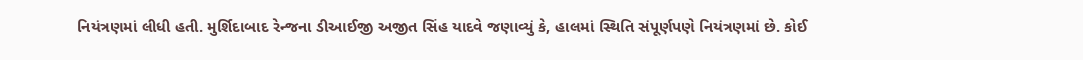નિયંત્રણમાં લીધી હતી. મુર્શિદાબાદ રેન્જના ડીઆઈજી અજીત સિંહ યાદવે જણાવ્યું કે, હાલમાં સ્થિતિ સંપૂર્ણપણે નિયંત્રણમાં છે. કોઈ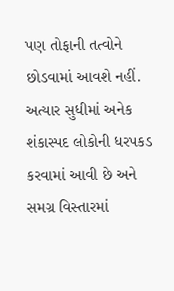પણ તોફાની તત્વોને છોડવામાં આવશે નહીં. અત્યાર સુધીમાં અનેક શંકાસ્પદ લોકોની ધરપકડ કરવામાં આવી છે અને સમગ્ર વિસ્તારમાં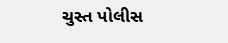ચુસ્ત પોલીસ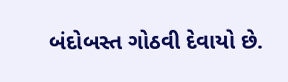બંદોબસ્ત ગોઠવી દેવાયો છે.